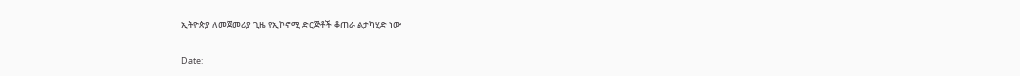ኢትዮጵያ ለመጀመሪያ ጊዜ የኢኮኖሚ ድርጅቶች ቆጠራ ልታካሂድ ነው

Date: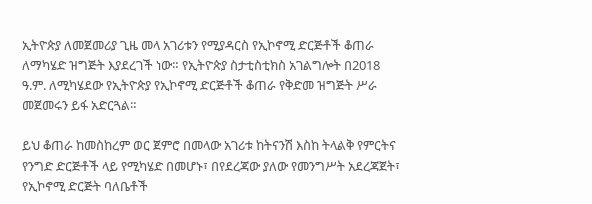ኢትዮጵያ ለመጀመሪያ ጊዜ መላ አገሪቱን የሚያዳርስ የኢኮኖሚ ድርጅቶች ቆጠራ ለማካሄድ ዝግጅት እያደረገች ነው። የኢትዮጵያ ስታቲስቲክስ አገልግሎት በ2018 ዓ.ም. ለሚካሄደው የኢትዮጵያ የኢኮኖሚ ድርጅቶች ቆጠራ የቅድመ ዝግጅት ሥራ መጀመሩን ይፋ አድርጓል።

ይህ ቆጠራ ከመስከረም ወር ጀምሮ በመላው አገሪቱ ከትናንሽ እስከ ትላልቅ የምርትና የንግድ ድርጅቶች ላይ የሚካሄድ በመሆኑ፣ በየደረጃው ያለው የመንግሥት አደረጃጀት፣ የኢኮኖሚ ድርጅት ባለቤቶች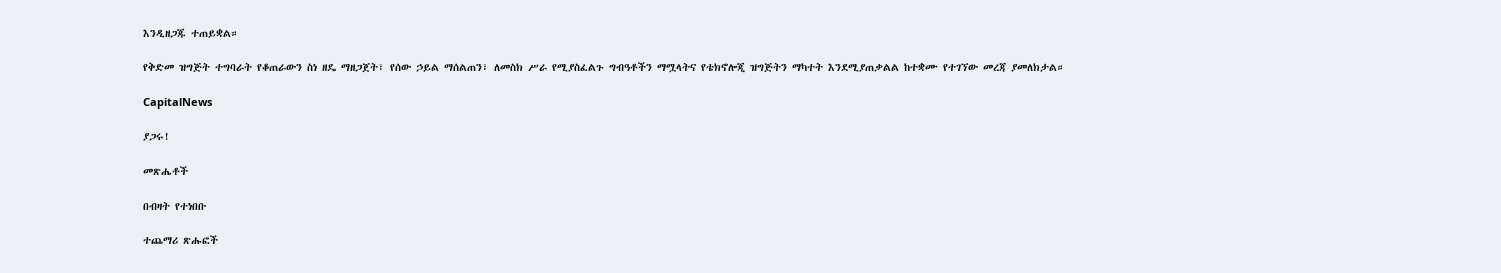እንዲዘጋጁ ተጠይቋል።

የቅድመ ዝግጅት ተግባራት የቆጠራውን ስነ ዘዴ ማዘጋጀት፣ የሰው ኃይል ማሰልጠን፣ ለመስክ ሥራ የሚያስፈልጉ ግብዓቶችን ማሟላትና የቴክኖሎጂ ዝግጅትን ማካተት እንደሚያጠቃልል ከተቋሙ የተገኘው መረጃ ያመለክታል።

CapitalNews

ያጋሩ!

መጽሔቶች

በብዛት የተነበቡ

ተጨማሪ ጽሑፎች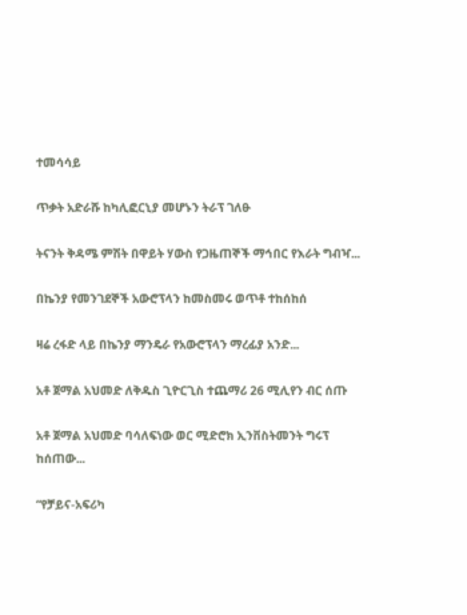ተመሳሳይ

ጥቃት አድራሹ ከካሊፎርኒያ መሆኑን ትራፕ ገለፁ

ትናንት ቅዳሜ ምሽት በዋይት ሃውስ የጋዜጠኞች ማኅበር የእራት ግብዣ...

በኬንያ የመንገደኞች አውሮፕላን ከመስመሩ ወጥቶ ተከሰከሰ

ዛሬ ረፋድ ላይ በኬንያ ማንዴራ የአውሮፕላን ማረፊያ አንድ...

አቶ ጀማል አህመድ ለቅዱስ ጊዮርጊስ ተጨማሪ 26 ሚሊየን ብር ሰጡ

አቶ ጀማል አህመድ ባሳለፍነው ወር ሚድሮክ ኢንቨስትመንት ግሩፕ  ከሰጠው...

“የቻይና-አፍሪካ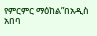የምርምር ማዕከል”በአዲስ አበባ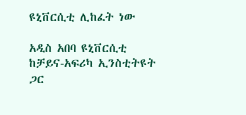ዩኒቨርሲቲ ሊከፈት ነው

አዲስ አበባ ዩኒቨርሲቲ ከቻይና-አፍሪካ ኢንስቲትዩት ጋር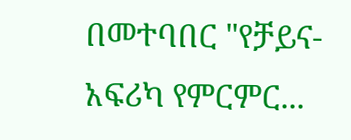በመተባበር "የቻይና-አፍሪካ የምርምር...